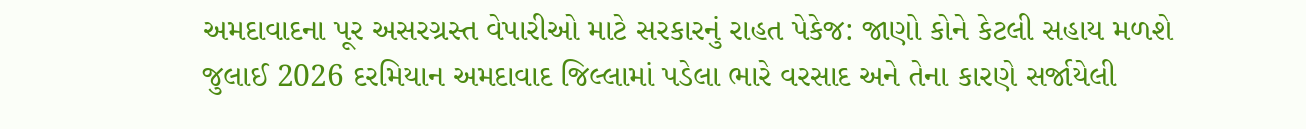અમદાવાદના પૂર અસરગ્રસ્ત વેપારીઓ માટે સરકારનું રાહત પેકેજ: જાણો કોને કેટલી સહાય મળશે
જુલાઈ 2026 દરમિયાન અમદાવાદ જિલ્લામાં પડેલા ભારે વરસાદ અને તેના કારણે સર્જાયેલી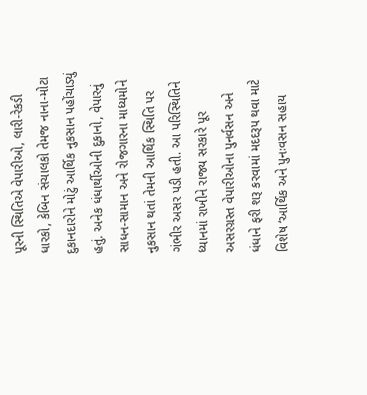પૂરની સ્થિતિએ વેપારીઓ, લારી-રેકડી ધારકો, કેબિન સંચાલકો તેમજ નાના-મોટા દુકાનદારોને મોટું આર્થિક નુકસાન પહોંચાડ્યું હતું. અનેક ધંધાર્થીઓની દુકાનો, વેપારનું સાધન-સામાન અને રોજગારના માધ્યમોને નુકસાન થતાં તેમની આર્થિક સ્થિતિ પર ગંભીર અસર પડી હતી. આ પરિસ્થિતિને ધ્યાનમાં રાખીને રાજ્ય સરકારે પૂર અસરગ્રસ્ત વેપારીઓના પુનર્વસન અને ધંધાને ફરી શરૂ કરવામાં મદદરૂપ થવા માટે વિશેષ ‘આર્થિક અને પુનઃવસન સહાય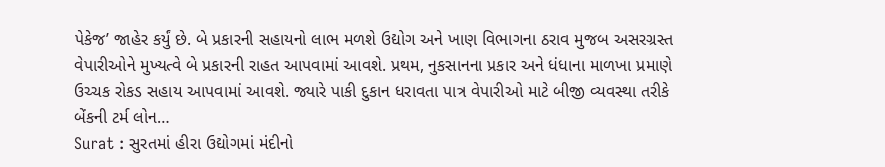પેકેજ’ જાહેર કર્યું છે. બે પ્રકારની સહાયનો લાભ મળશે ઉદ્યોગ અને ખાણ વિભાગના ઠરાવ મુજબ અસરગ્રસ્ત વેપારીઓને મુખ્યત્વે બે પ્રકારની રાહત આપવામાં આવશે. પ્રથમ, નુકસાનના પ્રકાર અને ધંધાના માળખા પ્રમાણે ઉચ્ચક રોકડ સહાય આપવામાં આવશે. જ્યારે પાકી દુકાન ધરાવતા પાત્ર વેપારીઓ માટે બીજી વ્યવસ્થા તરીકે બેંકની ટર્મ લોન…
Surat : સુરતમાં હીરા ઉદ્યોગમાં મંદીનો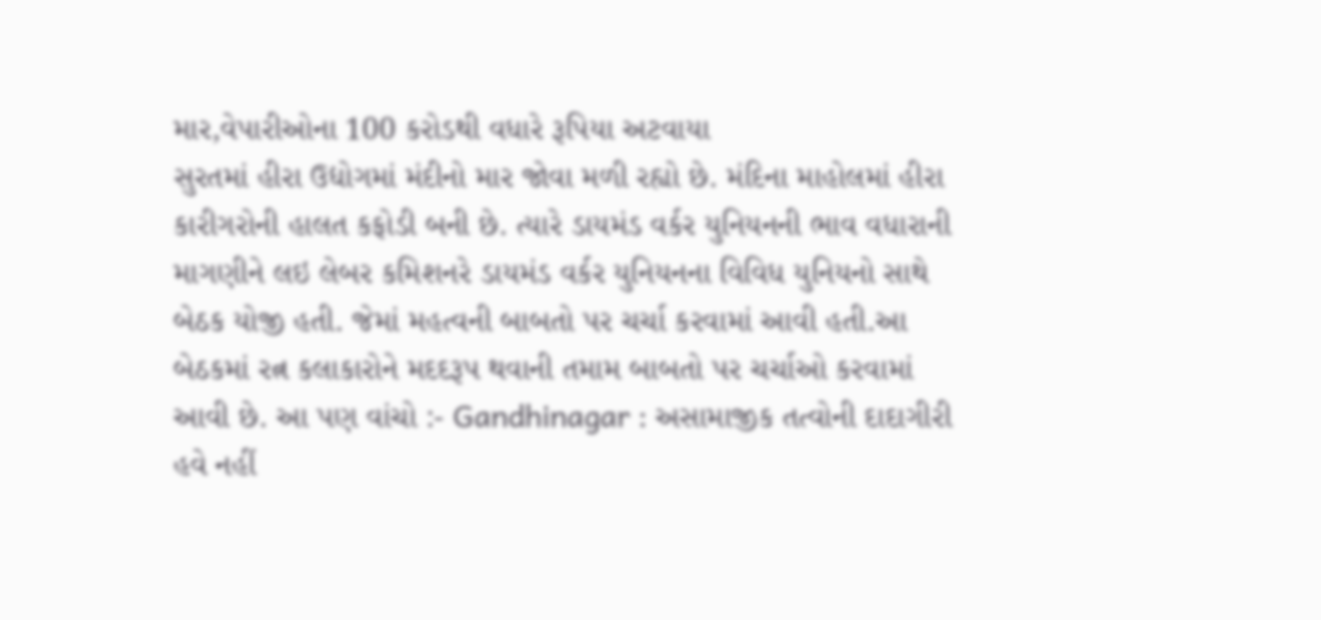માર,વેપારીઓના 100 કરોડથી વધારે રૂપિયા અટવાયા
સુરતમાં હીરા ઉદ્યોગમાં મંદીનો માર જોવા મળી રહ્યો છે. મંદિના માહોલમાં હીરા કારીગરોની હાલત કફોડી બની છે. ત્યારે ડાયમંડ વર્કર યુનિયનની ભાવ વધારાની માગણીને લઇ લેબર કમિશનરે ડાયમંડ વર્કર યુનિયનના વિવિધ યુનિયનો સાથે બેઠક યોજી હતી. જેમાં મહત્વની બાબતો પર ચર્ચા કરવામાં આવી હતી.આ બેઠકમાં રત્ન કલાકારોને મદદરૂપ થવાની તમામ બાબતો પર ચર્ચાઓ કરવામાં આવી છે. આ પણ વાંચો :- Gandhinagar : અસામાજીક તત્વોની દાદાગીરી હવે નહીં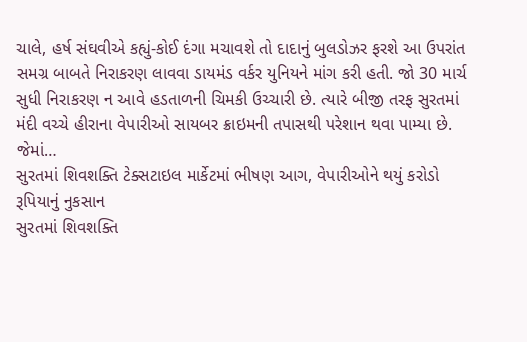ચાલે, હર્ષ સંઘવીએ કહ્યું-કોઈ દંગા મચાવશે તો દાદાનું બુલડોઝર ફરશે આ ઉપરાંત સમગ્ર બાબતે નિરાકરણ લાવવા ડાયમંડ વર્કર યુનિયને માંગ કરી હતી. જો 30 માર્ચ સુધી નિરાકરણ ન આવે હડતાળની ચિમકી ઉચ્ચારી છે. ત્યારે બીજી તરફ સુરતમાં મંદી વચ્ચે હીરાના વેપારીઓ સાયબર ક્રાઇમની તપાસથી પરેશાન થવા પામ્યા છે. જેમાં…
સુરતમાં શિવશક્તિ ટેક્સટાઇલ માર્કેટમાં ભીષણ આગ, વેપારીઓને થયું કરોડો રૂપિયાનું નુકસાન
સુરતમાં શિવશક્તિ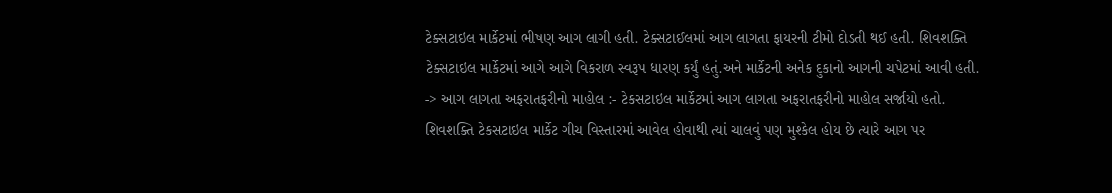ટેક્સટાઇલ માર્કેટમાં ભીષણ આગ લાગી હતી. ટેક્સટાઈલમાં આગ લાગતા ફાયરની ટીમો દોડતી થઈ હતી. શિવશક્તિ ટેક્સટાઇલ માર્કેટમાં આગે આગે વિકરાળ સ્વરૂપ ધારણ કર્યું હતું.અને માર્કેટની અનેક દુકાનો આગની ચપેટમાં આવી હતી. -> આગ લાગતા અફરાતફરીનો માહોલ :- ટેકસટાઇલ માર્કેટમાં આગ લાગતા અફરાતફરીનો માહોલ સર્જાયો હતો. શિવશક્તિ ટેકસટાઇલ માર્કેટ ગીચ વિસ્તારમાં આવેલ હોવાથી ત્યાં ચાલવું પણ મુશ્કેલ હોય છે ત્યારે આગ પર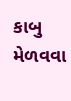કાબુ મેળવવા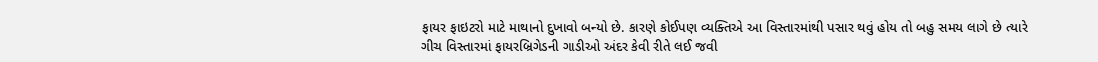ફાયર ફાઇટરો માટે માથાનો દુખાવો બન્યો છે. કારણે કોઈપણ વ્યક્તિએ આ વિસ્તારમાંથી પસાર થવું હોય તો બહુ સમય લાગે છે ત્યારે ગીચ વિસ્તારમાં ફાયરબ્રિગેડની ગાડીઓ અંદર કેવી રીતે લઈ જવી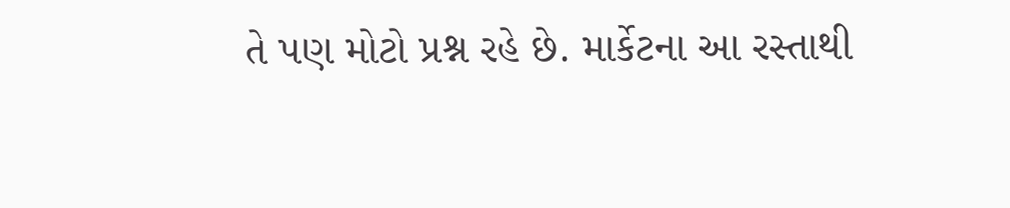તે પણ મોટો પ્રશ્ન રહે છે. માર્કેટના આ રસ્તાથી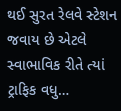થઈ સુરત રેલવે સ્ટેશન જવાય છે એટલે સ્વાભાવિક રીતે ત્યાં ટ્રાફિક વધુ…